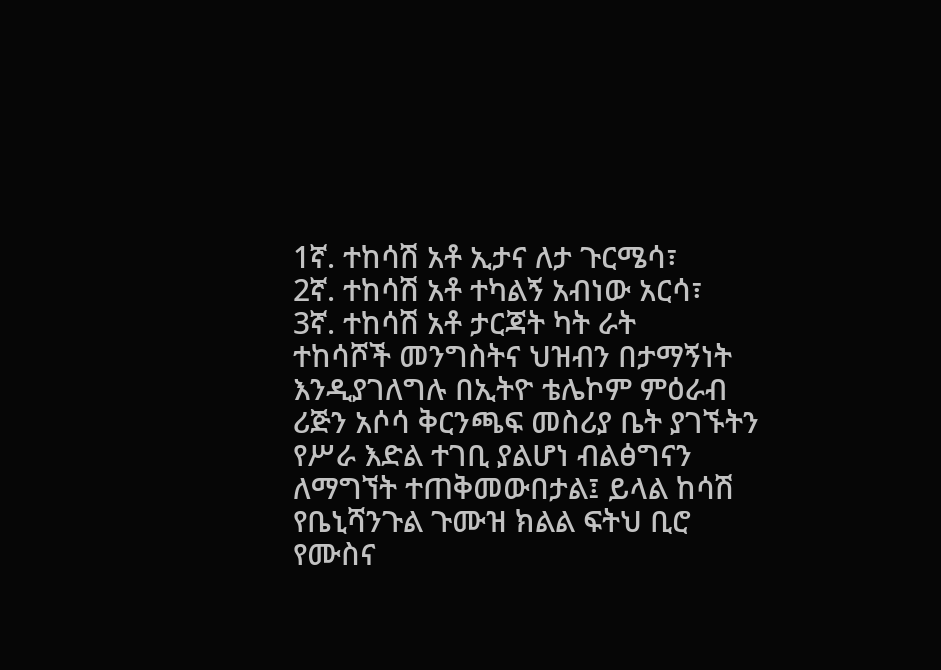1ኛ. ተከሳሽ አቶ ኢታና ለታ ጉርሜሳ፣
2ኛ. ተከሳሽ አቶ ተካልኝ አብነው አርሳ፣
3ኛ. ተከሳሽ አቶ ታርጃት ካት ራት
ተከሳሾች መንግስትና ህዝብን በታማኝነት እንዲያገለግሉ በኢትዮ ቴሌኮም ምዕራብ ሪጅን አሶሳ ቅርንጫፍ መስሪያ ቤት ያገኙትን የሥራ እድል ተገቢ ያልሆነ ብልፅግናን ለማግኘት ተጠቅመውበታል፤ ይላል ከሳሽ የቤኒሻንጉል ጉሙዝ ክልል ፍትህ ቢሮ የሙስና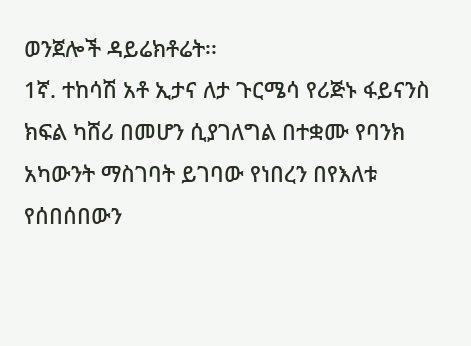ወንጀሎች ዳይሬክቶሬት፡፡
1ኛ. ተከሳሽ አቶ ኢታና ለታ ጉርሜሳ የሪጅኑ ፋይናንስ ክፍል ካሸሪ በመሆን ሲያገለግል በተቋሙ የባንክ አካውንት ማስገባት ይገባው የነበረን በየእለቱ የሰበሰበውን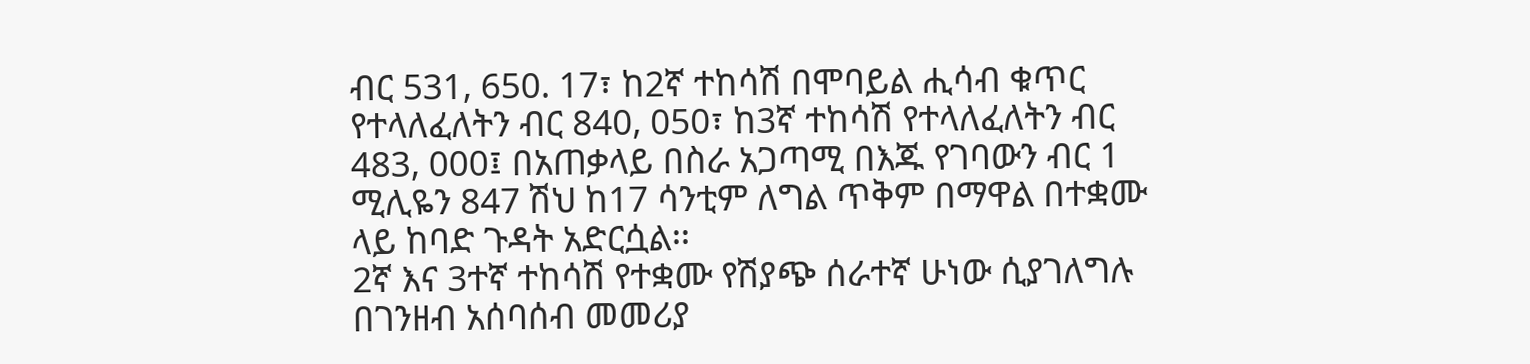ብር 531, 650. 17፣ ከ2ኛ ተከሳሽ በሞባይል ሒሳብ ቁጥር የተላለፈለትን ብር 840, 050፣ ከ3ኛ ተከሳሽ የተላለፈለትን ብር 483, 000፤ በአጠቃላይ በስራ አጋጣሚ በእጁ የገባውን ብር 1 ሚሊዬን 847 ሽህ ከ17 ሳንቲም ለግል ጥቅም በማዋል በተቋሙ ላይ ከባድ ጉዳት አድርሷል፡፡
2ኛ እና 3ተኛ ተከሳሽ የተቋሙ የሽያጭ ሰራተኛ ሁነው ሲያገለግሉ በገንዘብ አሰባሰብ መመሪያ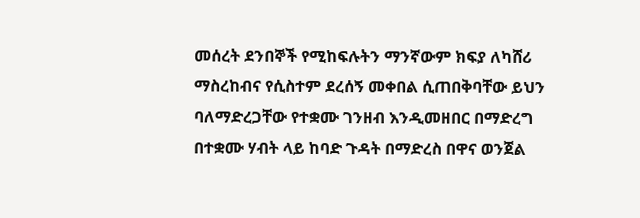መሰረት ደንበኞች የሚከፍሉትን ማንኛውም ክፍያ ለካሸሪ ማስረከብና የሲስተም ደረሰኝ መቀበል ሲጠበቅባቸው ይህን ባለማድረጋቸው የተቋሙ ገንዘብ እንዲመዘበር በማድረግ በተቋሙ ሃብት ላይ ከባድ ጉዳት በማድረስ በዋና ወንጀል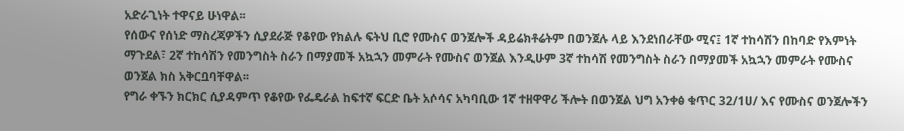አድራጊነት ተዋናይ ሁነዋል፡፡
የሰውና የሰነድ ማስረጃዎችን ሲያደራጅ የቆየው የክልሉ ፍትህ ቢሮ የሙስና ወንጀሎች ዳይሬክቶሬትም በወንጀሉ ላይ እንደነበራቸው ሚና፤ 1ኛ ተከሳሽን በከባድ የእምነት ማጉደል፣ 2ኛ ተከሳሽን የመንግስት ስራን በማያመች አኳኋን መምራት የሙስና ወንጀል እንዲሁም 3ኛ ተከሳሽ የመንግስት ስራን በማያመች አኳኋን መምራት የሙስና ወንጀል ክስ አቅርቧባቸዋል፡፡
የግራ ቀኙን ክርክር ሲያዳምጥ የቆየው የፌዴራል ከፍተኛ ፍርድ ቤት አሶሳና አካባቢው 1ኛ ተዘዋዋሪ ችሎት በወንጀል ህግ አንቀፅ ቁጥር 32/1ሀ/ እና የሙስና ወንጀሎችን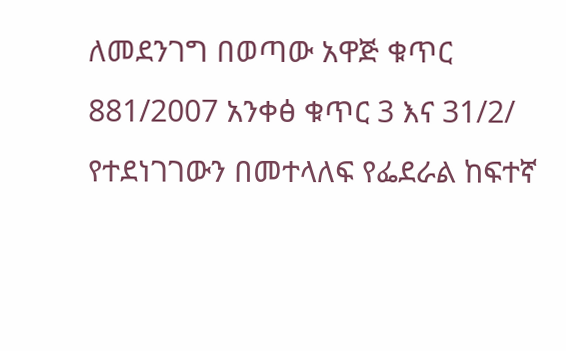ለመደንገግ በወጣው አዋጅ ቁጥር 881/2007 አንቀፅ ቁጥር 3 እና 31/2/ የተደነገገውን በመተላለፍ የፌደራል ከፍተኛ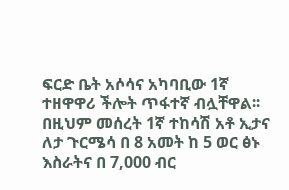ፍርድ ቤት አሶሳና አካባቢው 1ኛ ተዘዋዋሪ ችሎት ጥፋተኛ ብሏቸዋል፡፡
በዚህም መሰረት 1ኛ ተከሳሽ አቶ ኢታና ለታ ጉርሜሳ በ 8 አመት ከ 5 ወር ፅኑ እስራትና በ 7,000 ብር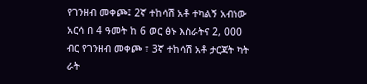የገንዘብ መቀጮ፤ 2ኛ ተከሳሽ አቶ ተካልኝ አብነው አርሳ በ 4 ዓመት ከ 6 ወር ፅኑ እስራትና 2, 000 ብር የገንዘብ መቀጮ ፣ 3ኛ ተከሳሽ አቶ ታርጃት ካት ራት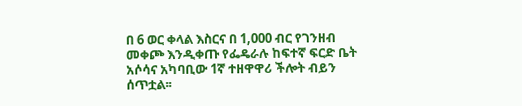በ 6 ወር ቀላል እስርና በ 1,000 ብር የገንዘብ መቀጮ እንዲቀጡ የፌዴራሉ ከፍተኛ ፍርድ ቤት አሶሳና አካባቢው 1ኛ ተዘዋዋሪ ችሎት ብይን ሰጥቷል፡፡